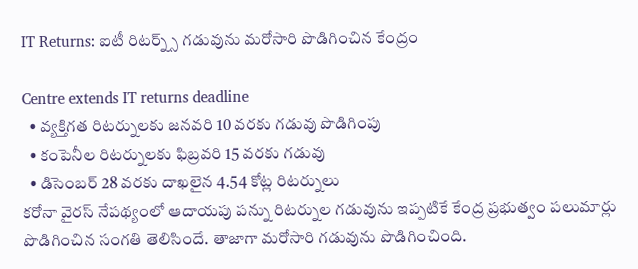IT Returns: ఐటీ రిటర్న్స్ గడువును మరోసారి పొడిగించిన కేంద్రం

Centre extends IT returns deadline
  • వ్యక్తిగత రిటర్నులకు జనవరి 10 వరకు గడువు పొడిగింపు
  • కంపెనీల రిటర్నులకు ఫిబ్రవరి 15 వరకు గడువు
  • డిసెంబర్ 28 వరకు దాఖలైన 4.54 కోట్ల రిటర్నులు
కరోనా వైరస్ నేపథ్యంలో ఆదాయపు పన్ను రిటర్నుల గడువును ఇప్పటికే కేంద్ర ప్రభుత్వం పలుమార్లు పొడిగించిన సంగతి తెలిసిందే. తాజాగా మరోసారి గడువును పొడిగించింది.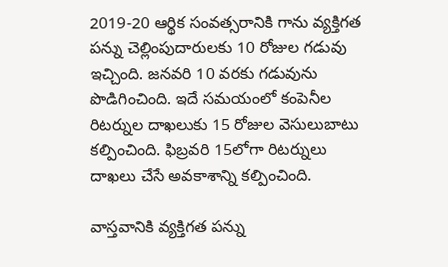2019-20 ఆర్థిక సంవత్సరానికి గాను వ్యక్తిగత పన్ను చెల్లింపుదారులకు 10 రోజుల గడువు ఇచ్చింది. జనవరి 10 వరకు గడువును పొడిగించింది. ఇదే సమయంలో కంపెనీల రిటర్నుల దాఖలుకు 15 రోజుల వెసులుబాటు కల్పించింది. ఫిబ్రవరి 15లోగా రిటర్నులు దాఖలు చేసే అవకాశాన్ని కల్పించింది.

వాస్తవానికి వ్యక్తిగత పన్ను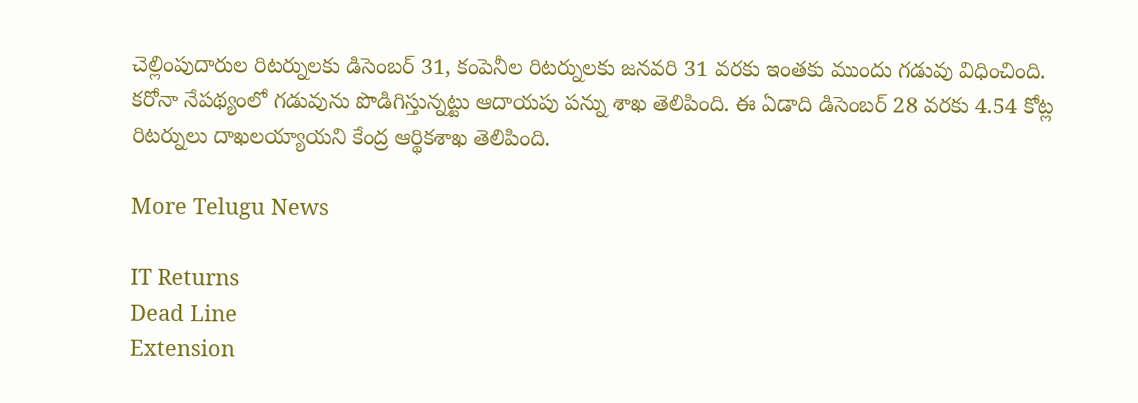చెల్లింపుదారుల రిటర్నులకు డిసెంబర్ 31, కంపెనీల రిటర్నులకు జనవరి 31 వరకు ఇంతకు ముందు గడువు విధించింది. కరోనా నేపథ్యంలో గడువును పొడిగిస్తున్నట్టు ఆదాయపు పన్ను శాఖ తెలిపింది. ఈ ఏడాది డిసెంబర్ 28 వరకు 4.54 కోట్ల రిటర్నులు దాఖలయ్యాయని కేంద్ర ఆర్థికశాఖ తెలిపింది.

More Telugu News

IT Returns
Dead Line
Extension